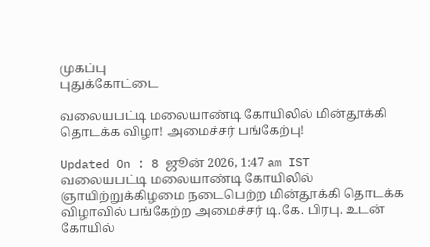முகப்பு
புதுக்கோட்டை

வலையபட்டி மலையாண்டி கோயிலில் மின்தூக்கி தொடக்க விழா! அமைச்சர் பங்கேற்பு!

Updated On : 8 ஜூன் 2026, 1:47 am IST
வலையபட்டி மலையாண்டி கோயிலில் ஞாயிற்றுக்கிழமை நடைபெற்ற மின்தூக்கி தொடக்க விழாவில் பங்கேற்ற அமைச்சர் டி.கே. பிரபு. உடன் கோயில்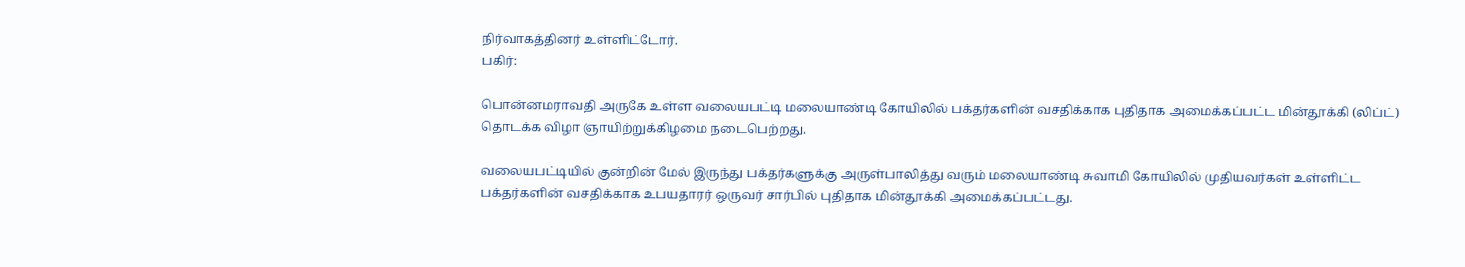நிர்வாகத்தினர் உள்ளிட்டோர்.
பகிர்:

பொன்னமராவதி அருகே உள்ள வலையபட்டி மலையாண்டி கோயிலில் பக்தர்களின் வசதிக்காக புதிதாக அமைக்கப்பட்ட மின்தூக்கி (லிப்ட்) தொடக்க விழா ஞாயிற்றுக்கிழமை நடைபெற்றது.

வலையபட்டியில் குன்றின் மேல் இருந்து பக்தர்களுக்கு அருள்பாலித்து வரும் மலையாண்டி சுவாமி கோயிலில் முதியவர்கள் உள்ளிட்ட பக்தர்களின் வசதிக்காக உபயதாரர் ஒருவர் சார்பில் புதிதாக மின்தூக்கி அமைக்கப்பட்டது.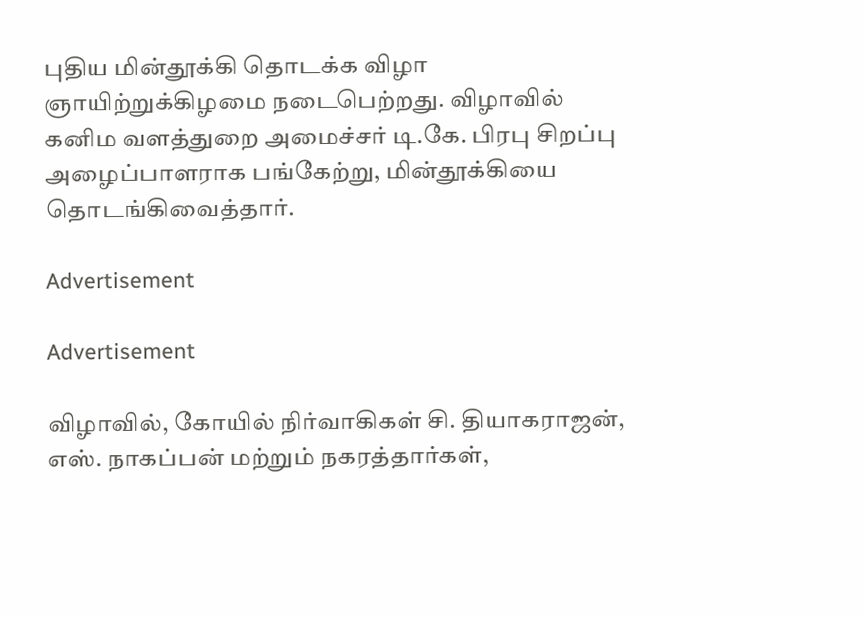புதிய மின்தூக்கி தொடக்க விழா ஞாயிற்றுக்கிழமை நடைபெற்றது. விழாவில் கனிம வளத்துறை அமைச்சர் டி.கே. பிரபு சிறப்பு அழைப்பாளராக பங்கேற்று, மின்தூக்கியை தொடங்கிவைத்தார்.

Advertisement

Advertisement

விழாவில், கோயில் நிர்வாகிகள் சி. தியாகராஜன், எஸ். நாகப்பன் மற்றும் நகரத்தார்கள்,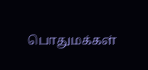பொதுமக்கள்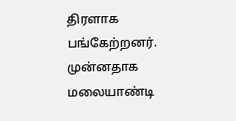திரளாக பங்கேற்றனர். முன்னதாக மலையாண்டி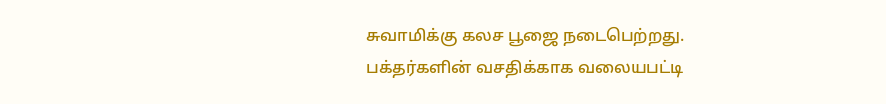சுவாமிக்கு கலச பூஜை நடைபெற்றது. பக்தர்களின் வசதிக்காக வலையபட்டி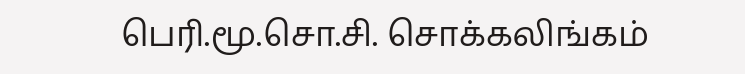பெரி.மூ.சொ.சி. சொக்கலிங்கம்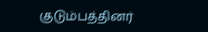குடும்பத்தினர்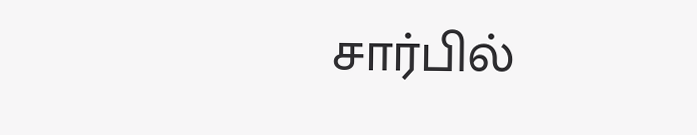சார்பில்